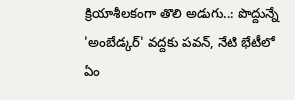క్రియాశీలకంగా తొలి అడుగు..: పొద్దున్నే 'అంబేడ్కర్' వద్దకు పవన్, నేటి భేటీలో ఏం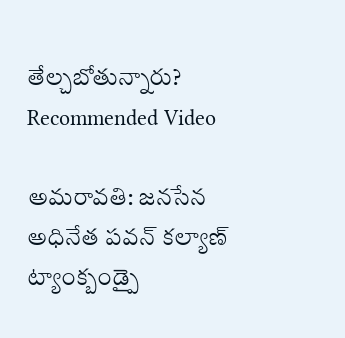తేల్చబోతున్నారు?
Recommended Video

అమరావతి: జనసేన అధినేత పవన్ కల్యాణ్ ట్యాంక్బండ్పై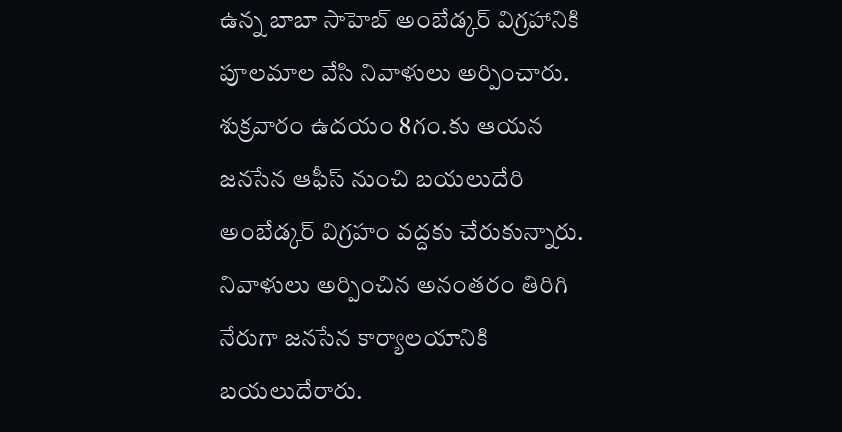ఉన్న బాబా సాహెబ్ అంబేడ్కర్ విగ్రహానికి పూలమాల వేసి నివాళులు అర్పించారు. శుక్రవారం ఉదయం 8గం.కు ఆయన జనసేన ఆఫీస్ నుంచి బయలుదేరి అంబేడ్కర్ విగ్రహం వద్దకు చేరుకున్నారు.
నివాళులు అర్పించిన అనంతరం తిరిగి నేరుగా జనసేన కార్యాలయానికి బయలుదేరారు.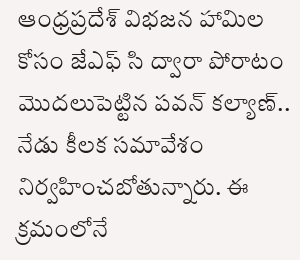ఆంధ్రప్రదేశ్ విభజన హామిల కోసం జేఎఫ్ సి ద్వారా పోరాటం మొదలుపెట్టిన పవన్ కల్యాణ్.. నేడు కీలక సమావేశం నిర్వహించబోతున్నారు. ఈ క్రమంలోనే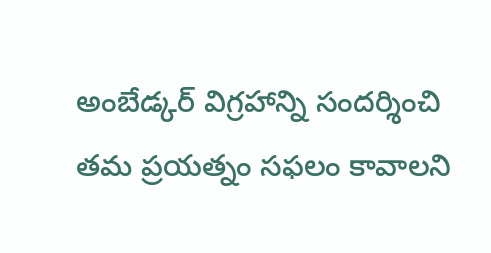అంబేడ్కర్ విగ్రహాన్ని సందర్శించి తమ ప్రయత్నం సఫలం కావాలని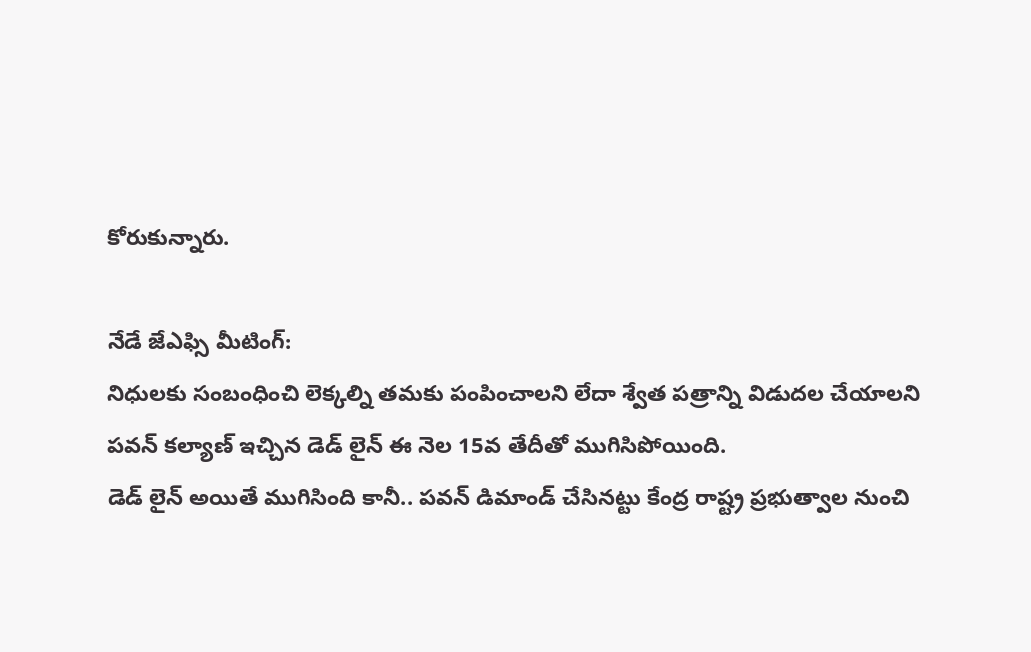కోరుకున్నారు.

నేడే జేఎఫ్సి మీటింగ్:
నిధులకు సంబంధించి లెక్కల్ని తమకు పంపించాలని లేదా శ్వేత పత్రాన్ని విడుదల చేయాలని పవన్ కల్యాణ్ ఇచ్చిన డెడ్ లైన్ ఈ నెల 15వ తేదీతో ముగిసిపోయింది.
డెడ్ లైన్ అయితే ముగిసింది కానీ.. పవన్ డిమాండ్ చేసినట్టు కేంద్ర రాష్ట్ర ప్రభుత్వాల నుంచి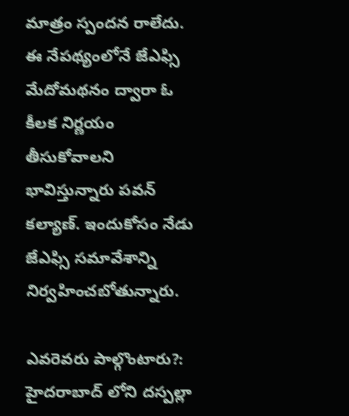మాత్రం స్పందన రాలేదు. ఈ నేపథ్యంలోనే జేఎఫ్సి మేదోమథనం ద్వారా ఓ కీలక నిర్ణయం తీసుకోవాలని భావిస్తున్నారు పవన్ కల్యాణ్. ఇందుకోసం నేడు జేఎఫ్సి సమావేశాన్ని నిర్వహించబోతున్నారు.

ఎవరెవరు పాల్గొంటారు?:
హైదరాబాద్ లోని దస్పల్లా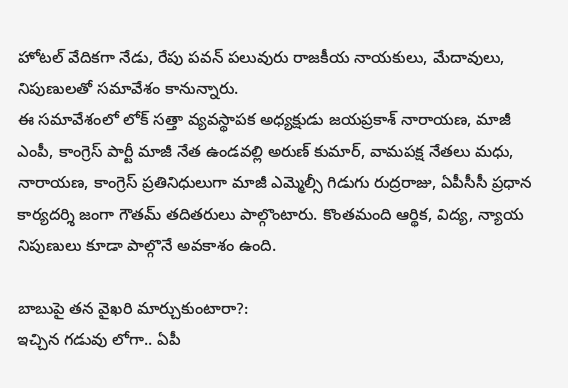హోటల్ వేదికగా నేడు, రేపు పవన్ పలువురు రాజకీయ నాయకులు, మేదావులు, నిపుణులతో సమావేశం కానున్నారు.
ఈ సమావేశంలో లోక్ సత్తా వ్యవస్థాపక అధ్యక్షుడు జయప్రకాశ్ నారాయణ, మాజీ ఎంపీ, కాంగ్రెస్ పార్టీ మాజీ నేత ఉండవల్లి అరుణ్ కుమార్, వామపక్ష నేతలు మధు, నారాయణ, కాంగ్రెస్ ప్రతినిధులుగా మాజీ ఎమ్మెల్సీ గిడుగు రుద్రరాజు, ఏపీసీసీ ప్రధాన కార్యదర్శి జంగా గౌతమ్ తదితరులు పాల్గొంటారు. కొంతమంది ఆర్థిక, విద్య, న్యాయ నిపుణులు కూడా పాల్గొనే అవకాశం ఉంది.

బాబుపై తన వైఖరి మార్చుకుంటారా?:
ఇచ్చిన గడువు లోగా.. ఏపీ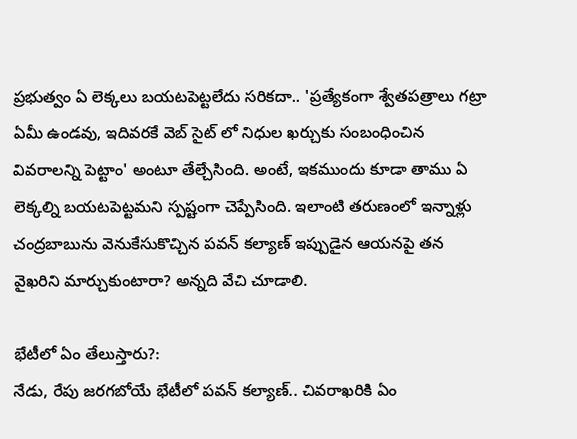ప్రభుత్వం ఏ లెక్కలు బయటపెట్టలేదు సరికదా.. 'ప్రత్యేకంగా శ్వేతపత్రాలు గట్రా ఏమీ ఉండవు, ఇదివరకే వెబ్ సైట్ లో నిధుల ఖర్చుకు సంబంధించిన వివరాలన్ని పెట్టాం' అంటూ తేల్చేసింది. అంటే, ఇకముందు కూడా తాము ఏ లెక్కల్ని బయటపెట్టమని స్పష్టంగా చెప్పేసింది. ఇలాంటి తరుణంలో ఇన్నాళ్లు చంద్రబాబును వెనుకేసుకొచ్చిన పవన్ కల్యాణ్ ఇప్పుడైన ఆయనపై తన వైఖరిని మార్చుకుంటారా? అన్నది వేచి చూడాలి.

భేటీలో ఏం తేలుస్తారు?:
నేడు, రేపు జరగబోయే భేటీలో పవన్ కల్యాణ్.. చివరాఖరికి ఏం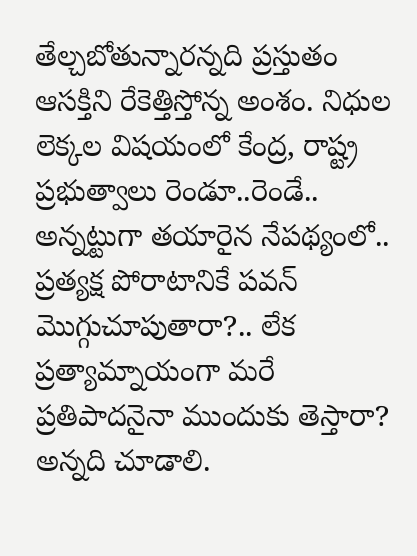తేల్చబోతున్నారన్నది ప్రస్తుతం ఆసక్తిని రేకెత్తిస్తోన్న అంశం. నిధుల లెక్కల విషయంలో కేంద్ర, రాష్ట్ర ప్రభుత్వాలు రెండూ..రెండే.. అన్నట్టుగా తయారైన నేపథ్యంలో.. ప్రత్యక్ష పోరాటానికే పవన్ మొగ్గుచూపుతారా?.. లేక ప్రత్యామ్నాయంగా మరే ప్రతిపాదనైనా ముందుకు తెస్తారా? అన్నది చూడాలి.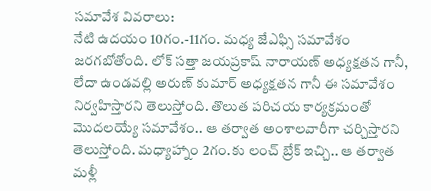సమావేశ వివరాలు:
నేటి ఉదయం 10గం.-11గం. మధ్య జేఎఫ్సి సమావేశం జరగబోతోంది. లోక్ సత్తా జయప్రకాష్ నారాయణ్ అధ్యక్షతన గానీ, లేదా ఉండవల్లి అరుణ్ కుమార్ అధ్యక్షతన గానీ ఈ సమావేశం నిర్వహిస్తారని తెలుస్తోంది. తొలుత పరిచయ కార్యక్రమంతో మొదలయ్యే సమావేశం.. ఆ తర్వాత అంశాలవారీగా చర్చిస్తారని తెలుస్తోంది. మధ్యాహ్నాం 2గం.కు లంచ్ బ్రేక్ ఇచ్చి.. ఆ తర్వాత మళ్లీ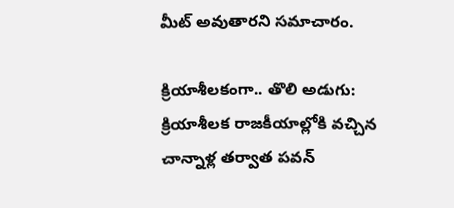మీట్ అవుతారని సమాచారం.

క్రియాశీలకంగా.. తొలి అడుగు:
క్రియాశీలక రాజకీయాల్లోకి వచ్చిన చాన్నాళ్ల తర్వాత పవన్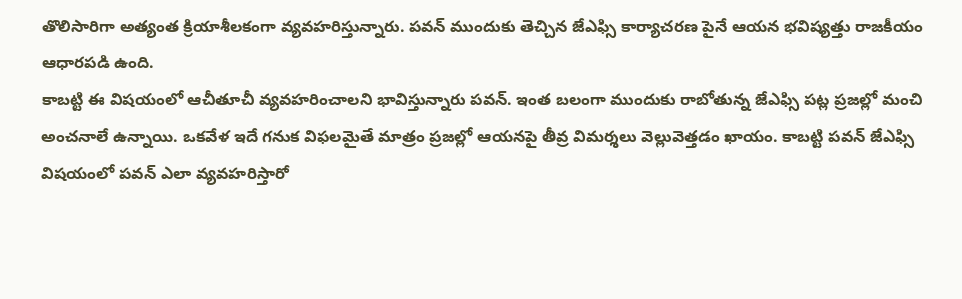తొలిసారిగా అత్యంత క్రియాశీలకంగా వ్యవహరిస్తున్నారు. పవన్ ముందుకు తెచ్చిన జేఎఫ్సి కార్యాచరణ పైనే ఆయన భవిష్యత్తు రాజకీయం ఆధారపడి ఉంది.
కాబట్టి ఈ విషయంలో ఆచీతూచీ వ్యవహరించాలని భావిస్తున్నారు పవన్. ఇంత బలంగా ముందుకు రాబోతున్న జేఎఫ్సి పట్ల ప్రజల్లో మంచి అంచనాలే ఉన్నాయి. ఒకవేళ ఇదే గనుక విఫలమైతే మాత్రం ప్రజల్లో ఆయనపై తీవ్ర విమర్శలు వెల్లువెత్తడం ఖాయం. కాబట్టి పవన్ జేఎఫ్సి విషయంలో పవన్ ఎలా వ్యవహరిస్తారో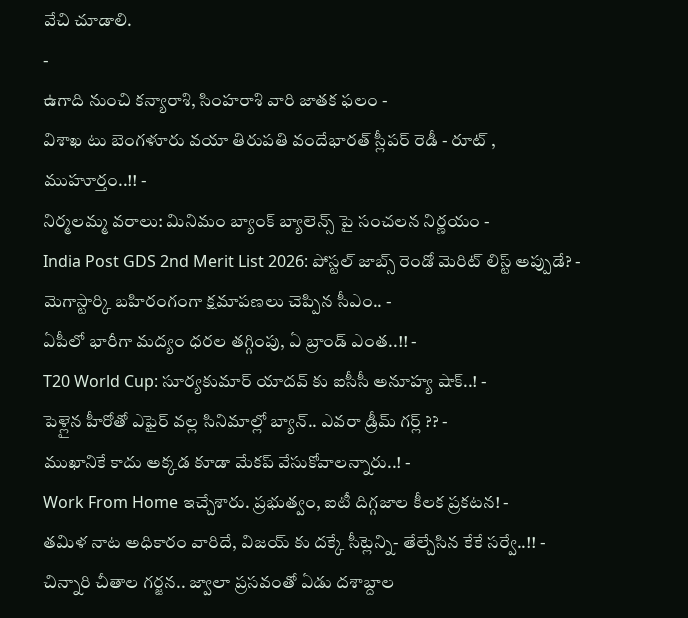వేచి చూడాలి.
-
ఉగాది నుంచి కన్యారాశి, సింహరాశి వారి జాతక ఫలం -
విశాఖ టు బెంగళూరు వయా తిరుపతి వందేభారత్ స్లీపర్ రెడీ - రూట్ , ముహూర్తం..!! -
నిర్మలమ్మ వరాలు: మినిమం బ్యాంక్ బ్యాలెన్స్ పై సంచలన నిర్ణయం -
India Post GDS 2nd Merit List 2026: పోస్టల్ జాబ్స్ రెండో మెరిట్ లిస్ట్ అప్పుడే? -
మెగాస్టార్కి బహిరంగంగా క్షమాపణలు చెప్పిన సీఎం.. -
ఏపీలో భారీగా మద్యం ధరల తగ్గింపు, ఏ బ్రాండ్ ఎంత..!! -
T20 World Cup: సూర్యకుమార్ యాదవ్ కు ఐసీసీ అనూహ్య షాక్..! -
పెళ్లైన హీరోతో ఎఫైర్ వల్ల సినిమాల్లో బ్యాన్.. ఎవరా డ్రీమ్ గర్ల్ ?? -
ముఖానికే కాదు అక్కడ కూడా మేకప్ వేసుకోవాలన్నారు..! -
Work From Home ఇచ్చేశారు. ప్రభుత్వం, ఐటీ దిగ్గజాల కీలక ప్రకటన! -
తమిళ నాట అధికారం వారిదే, విజయ్ కు దక్కే సీట్లెన్ని- తేల్చేసిన కేకే సర్వే..!! -
చిన్నారి చీతాల గర్జన.. జ్వాలా ప్రసవంతో ఏడు దశాబ్దాల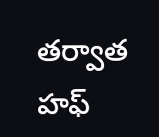తర్వాత హఫ్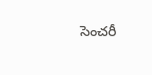సెంచరీ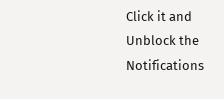Click it and Unblock the Notifications